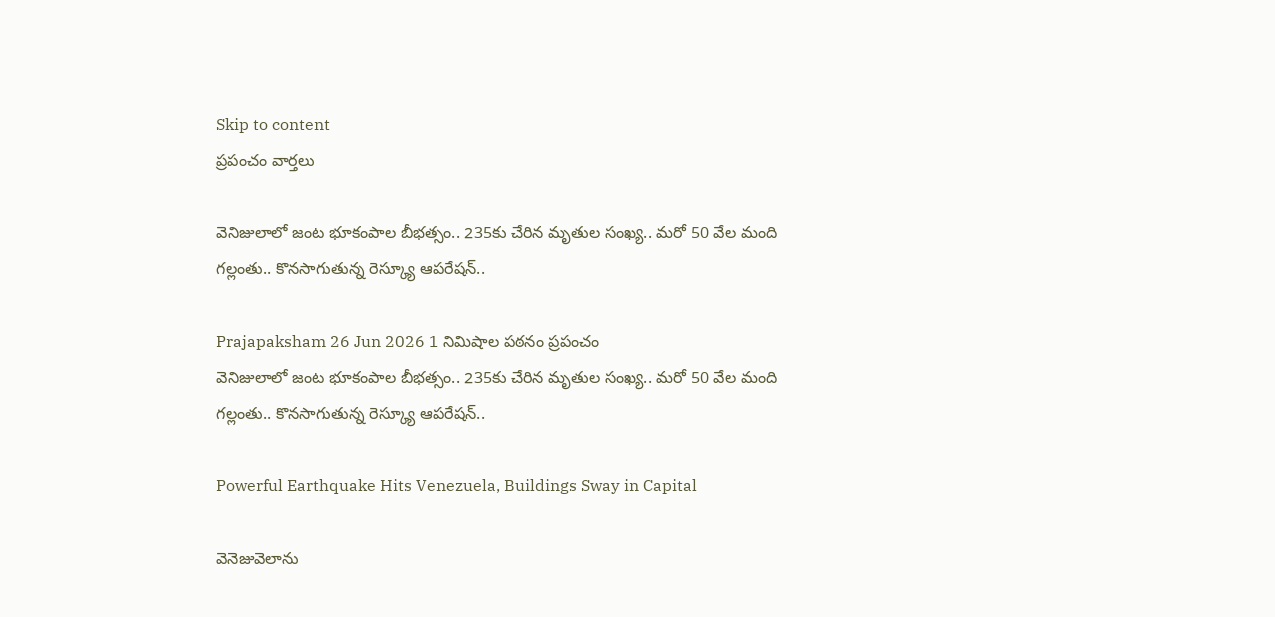Skip to content
ప్రపంచం వార్తలు

వెనిజులాలో జంట భూకంపాల బీభత్సం.. 235కు చేరిన మృతుల సంఖ్య.. మరో 50 వేల మంది గల్లంతు.. కొనసాగుతున్న రెస్క్యూ ఆపరేషన్..

Prajapaksham 26 Jun 2026 1 నిమిషాల పఠనం ప్రపంచం
వెనిజులాలో జంట భూకంపాల బీభత్సం.. 235కు చేరిన మృతుల సంఖ్య.. మరో 50 వేల మంది గల్లంతు.. కొనసాగుతున్న రెస్క్యూ ఆపరేషన్..

Powerful Earthquake Hits Venezuela, Buildings Sway in Capital

వెనెజువెలాను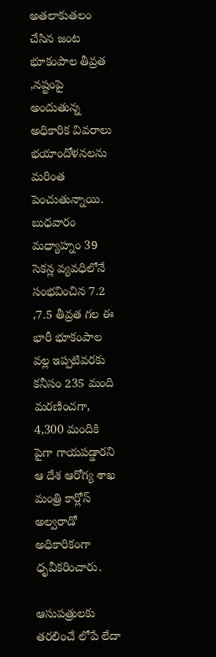అతలాకుతలం చేసిన జంట భూకంపాల తీవ్రత ,నష్టంపై అందుతున్న అధికారిక వివరాలు భయాందోళనలను మరింత పెంచుతున్నాయి. బుధవారం మధ్యాహ్నం 39 సెకన్ల వ్యవధిలోనే సంభవించిన 7.2 ,7.5 తీవ్రత గల ఈ భారీ భూకంపాల వల్ల ఇప్పటివరకు కనీసం 235 మంది మరణించగా, 4,300 మందికి పైగా గాయపడ్డారని ఆ దేశ ఆరోగ్య శాఖ మంత్రి కార్లోస్ అల్వరాడో అధికారికంగా ధృవీకరించారు.

ఆసుపత్రులకు తరలించే లోపే లేదా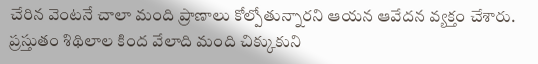చేరిన వెంటనే చాలా మంది ప్రాణాలు కోల్పోతున్నారని ఆయన ఆవేదన వ్యక్తం చేశారు. ప్రస్తుతం శిథిలాల కింద వేలాది మంది చిక్కుకుని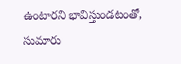ఉంటారని భావిస్తుండటంతో, సుమారు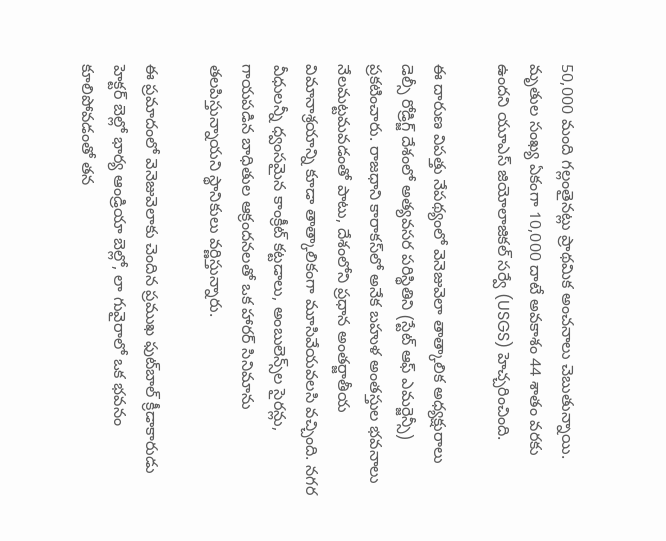50,000 మంది గల్లంతైనట్లు ప్రాథమిక అంచనాలు చెబుతున్నాయి. మృతుల సంఖ్య ఏకంగా 10,000 దాటే అవకాశం 44 శాతం వరకు ఉందని యూఎస్ జియోలాజికల్ సర్వే (USGS) హెచ్చరించింది.

ఈ దారుణ విపత్తు నేపథ్యంలో వెనెజువెలా తాత్కాలిక అధ్యక్షురాలు డెల్సీ రోడ్రిగ్జ్ దేశంలో అత్యవసర పరిస్థితిని (స్టేట్ ఆఫ్ ఎమర్జెన్సీ) ప్రకటించారు. రాజధాని కారాకస్‌లో అనేక బహుళ అంతస్తుల భవనాలు నేలమట్టమవడంతో పాటు, దేశంలోని ప్రధాన అంతర్జాతీయ విమానాశ్రయాన్ని కూడా తాత్కాలికంగా మూసివేయవలసి వచ్చింది. నగర వీధులన్నీ ధ్వంసమైన కాంక్రీట్ కట్టడాలు, అంబులెన్స్‌ల సైరన్లు, గాయపడిన బాధితుల ఆక్రందనలతో ఒక హారర్ సినిమాను తలపిస్తున్నాయని స్థానికులు వర్ణిస్తున్నారు.

ఈ ప్రమాదంలో వెనెజువెలాకు చెందిన ప్రముఖ ఫుట్‌బాల్ క్రీడాకారుడు హెక్టర్ బెల్లో భార్య ఆండ్రియా బెల్లో, లా గువైరాలో ఒక భవనం కూలిపోవడంతో తన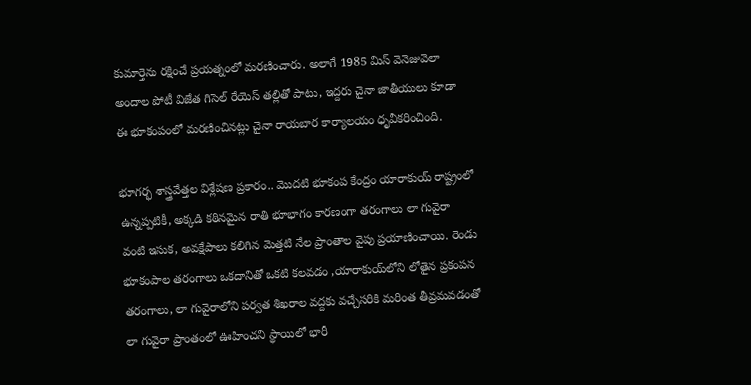కుమార్తెను రక్షించే ప్రయత్నంలో మరణించారు. అలాగే 1985 మిస్ వెనెజువెలా అందాల పోటీ విజేత గిసెల్ రేయెస్ తల్లితో పాటు, ఇద్దరు చైనా జాతీయులు కూడా ఈ భూకంపంలో మరణించినట్లు చైనా రాయబార కార్యాలయం ధృవీకరించింది.

భూగర్భ శాస్త్రవేత్తల విశ్లేషణ ప్రకారం.. మొదటి భూకంప కేంద్రం యారాకుయ్ రాష్ట్రంలో ఉన్నప్పటికీ, అక్కడి కఠినమైన రాతి భూభాగం కారణంగా తరంగాలు లా గువైరా వంటి ఇసుక, అవక్షేపాలు కలిగిన మెత్తటి నేల ప్రాంతాల వైపు ప్రయాణించాయి. రెండు భూకంపాల తరంగాలు ఒకదానితో ఒకటి కలవడం ,యారాకుయ్‌లోని లోతైన ప్రకంపన తరంగాలు, లా గువైరాలోని పర్వత శిఖరాల వద్దకు వచ్చేసరికి మరింత తీవ్రమవడంతో లా గువైరా ప్రాంతంలో ఊహించని స్థాయిలో భారీ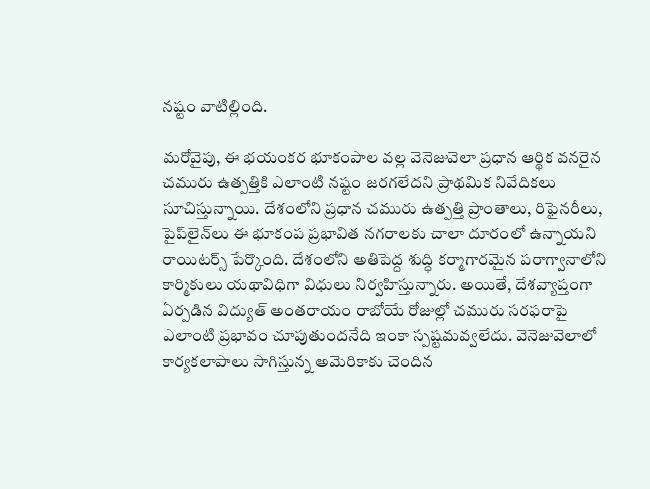నష్టం వాటిల్లింది.

మరోవైపు, ఈ భయంకర భూకంపాల వల్ల వెనెజువెలా ప్రధాన ఆర్థిక వనరైన చమురు ఉత్పత్తికి ఎలాంటి నష్టం జరగలేదని ప్రాథమిక నివేదికలు సూచిస్తున్నాయి. దేశంలోని ప్రధాన చమురు ఉత్పత్తి ప్రాంతాలు, రిఫైనరీలు, పైప్‌లైన్‌లు ఈ భూకంప ప్రభావిత నగరాలకు చాలా దూరంలో ఉన్నాయని రాయిటర్స్ పేర్కొంది. దేశంలోని అతిపెద్ద శుద్ధి కర్మాగారమైన పరాగ్వానాలోని కార్మికులు యథావిధిగా విధులు నిర్వహిస్తున్నారు. అయితే, దేశవ్యాప్తంగా ఏర్పడిన విద్యుత్ అంతరాయం రాబోయే రోజుల్లో చమురు సరఫరాపై ఎలాంటి ప్రభావం చూపుతుందనేది ఇంకా స్పష్టమవ్వలేదు. వెనెజువెలాలో కార్యకలాపాలు సాగిస్తున్న అమెరికాకు చెందిన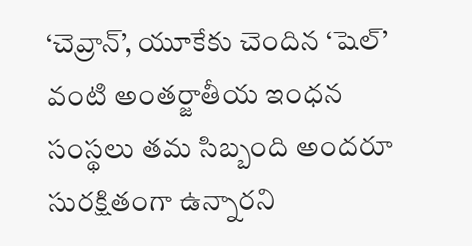‘చెవ్రాన్’, యూకేకు చెందిన ‘షెల్’ వంటి అంతర్జాతీయ ఇంధన సంస్థలు తమ సిబ్బంది అందరూ సురక్షితంగా ఉన్నారని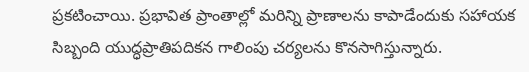ప్రకటించాయి. ప్రభావిత ప్రాంతాల్లో మరిన్ని ప్రాణాలను కాపాడేందుకు సహాయక సిబ్బంది యుద్ధప్రాతిపదికన గాలింపు చర్యలను కొనసాగిస్తున్నారు.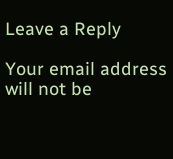Leave a Reply

Your email address will not be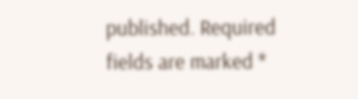published. Required fields are marked *